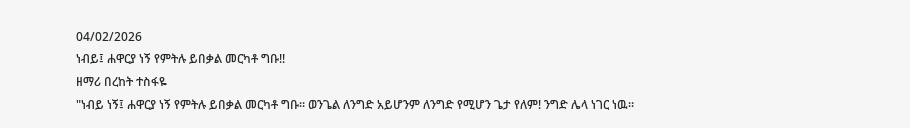04/02/2026
ነብይ፤ ሐዋርያ ነኝ የምትሉ ይበቃል መርካቶ ግቡ!!
ዘማሪ በረከት ተስፋዬ
"ነብይ ነኝ፤ ሐዋርያ ነኝ የምትሉ ይበቃል መርካቶ ግቡ። ወንጌል ለንግድ አይሆንም ለንግድ የሚሆን ጌታ የለም! ንግድ ሌላ ነገር ነዉ።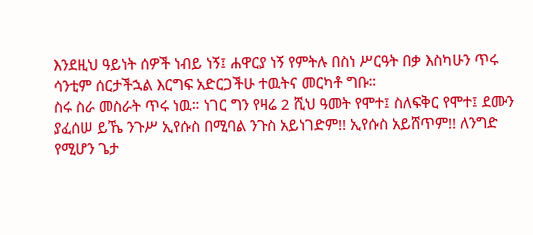እንደዚህ ዓይነት ሰዎች ነብይ ነኝ፤ ሐዋርያ ነኝ የምትሉ በስነ ሥርዓት በቃ እስካሁን ጥሩ ሳንቲም ሰርታችኋል እርግፍ አድርጋችሁ ተዉትና መርካቶ ግቡ።
ስሩ ስራ መስራት ጥሩ ነዉ። ነገር ግን የዛሬ 2 ሺህ ዓመት የሞተ፤ ስለፍቅር የሞተ፤ ደሙን ያፈሰሠ ይኼ ንጉሥ ኢየሱስ በሚባል ንጉስ አይነገድም!! ኢየሱስ አይሸጥም!! ለንግድ የሚሆን ጌታ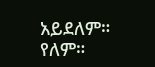አይደለም። የለም።